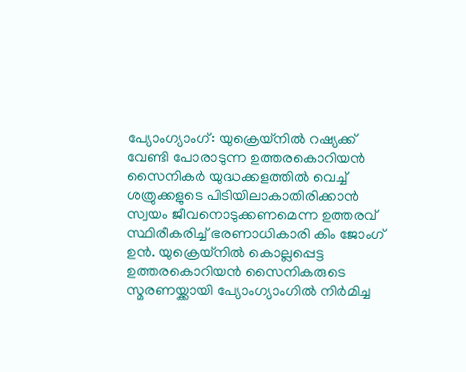പ്യോംഗ്യാംഗ്: യുക്രെയ്നിൽ റഷ്യക്ക് വേണ്ടി പോരാടുന്ന ഉത്തരകൊറിയൻ സൈനികർ യുദ്ധക്കളത്തിൽ വെച്ച് ശത്രുക്കളുടെ പിടിയിലാകാതിരിക്കാൻ സ്വയം ജീവനൊടുക്കണമെന്ന ഉത്തരവ് സ്ഥിരീകരിച്ച് ഭരണാധികാരി കിം ജോംഗ് ഉൻ. യുക്രെയ്നിൽ കൊല്ലപ്പെട്ട ഉത്തരകൊറിയൻ സൈനികരുടെ സ്മരണയ്ക്കായി പ്യോംഗ്യാംഗിൽ നിർമിച്ച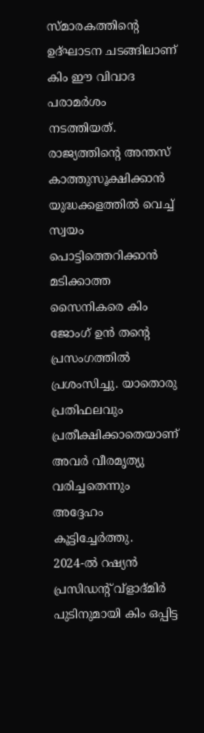സ്മാരകത്തിന്റെ ഉദ്ഘാടന ചടങ്ങിലാണ് കിം ഈ വിവാദ പരാമർശം നടത്തിയത്.
രാജ്യത്തിന്റെ അന്തസ് കാത്തുസൂക്ഷിക്കാൻ യുദ്ധക്കളത്തിൽ വെച്ച് സ്വയം പൊട്ടിത്തെറിക്കാൻ മടിക്കാത്ത സൈനികരെ കിം ജോംഗ് ഉൻ തന്റെ പ്രസംഗത്തിൽ പ്രശംസിച്ചു. യാതൊരു പ്രതിഫലവും പ്രതീക്ഷിക്കാതെയാണ് അവർ വീരമൃത്യു വരിച്ചതെന്നും അദ്ദേഹം കൂട്ടിച്ചേർത്തു.
2024-ൽ റഷ്യൻ പ്രസിഡന്റ് വ്ളാദ്മിർ പുടിനുമായി കിം ഒപ്പിട്ട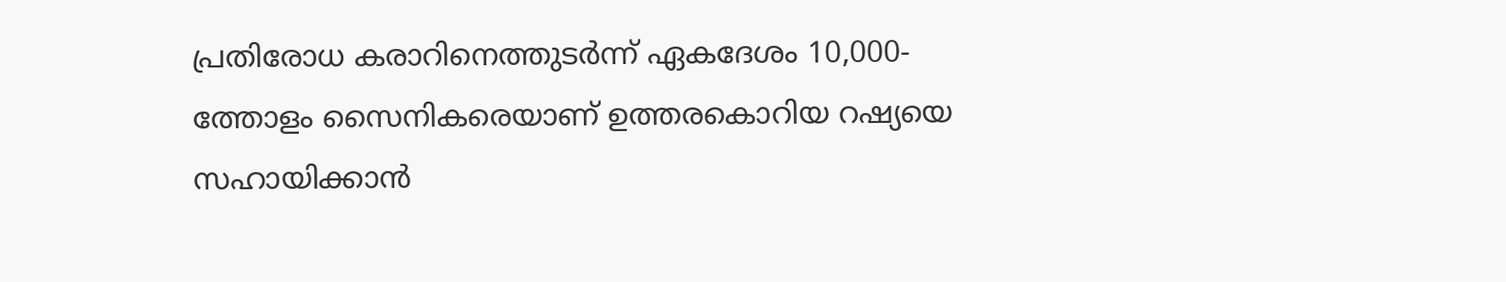പ്രതിരോധ കരാറിനെത്തുടർന്ന് ഏകദേശം 10,000-ത്തോളം സൈനികരെയാണ് ഉത്തരകൊറിയ റഷ്യയെ സഹായിക്കാൻ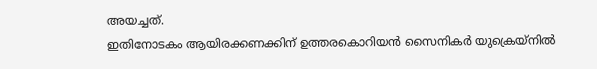അയച്ചത്.
ഇതിനോടകം ആയിരക്കണക്കിന് ഉത്തരകൊറിയൻ സൈനികർ യുക്രെയ്നിൽ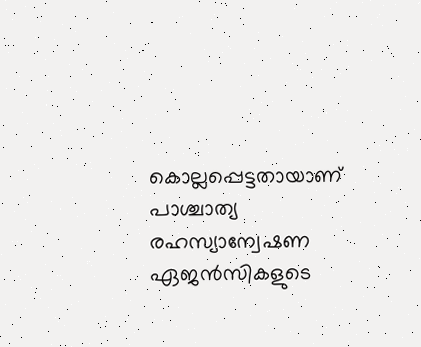കൊല്ലപ്പെട്ടതായാണ് പാശ്ചാത്യ രഹസ്യാന്വേഷണ ഏജൻസികളുടെ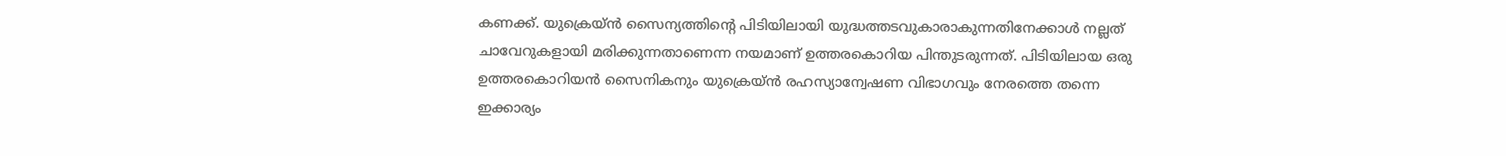കണക്ക്. യുക്രെയ്ൻ സൈന്യത്തിന്റെ പിടിയിലായി യുദ്ധത്തടവുകാരാകുന്നതിനേക്കാൾ നല്ലത് ചാവേറുകളായി മരിക്കുന്നതാണെന്ന നയമാണ് ഉത്തരകൊറിയ പിന്തുടരുന്നത്. പിടിയിലായ ഒരു ഉത്തരകൊറിയൻ സൈനികനും യുക്രെയ്ൻ രഹസ്യാന്വേഷണ വിഭാഗവും നേരത്തെ തന്നെ ഇക്കാര്യം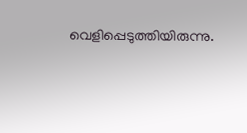വെളിപ്പെടുത്തിയിരുന്നു.